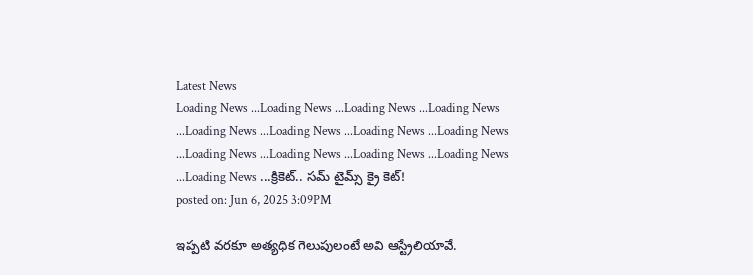Latest News
Loading News ...Loading News ...Loading News ...Loading News ...Loading News ...Loading News ...Loading News ...Loading News ...Loading News ...Loading News ...Loading News ...Loading News ...Loading News ...క్రికెట్.. సమ్ టైమ్స్ క్రై కెట్!
posted on: Jun 6, 2025 3:09PM

ఇప్పటి వరకూ అత్యధిక గెలుపులంటే అవి ఆస్ట్రేలియావే.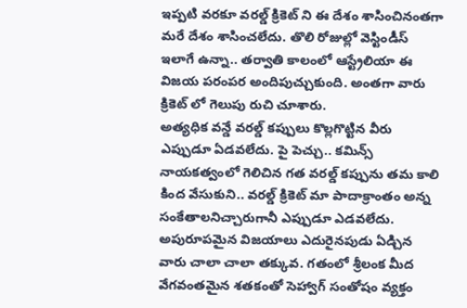ఇప్పటి వరకూ వరల్డ్ క్రికెట్ ని ఈ దేశం శాసించినంతగా మరే దేశం శాసించలేదు. తొలి రోజుల్లో వెస్టిండీస్ ఇలాగే ఉన్నా.. తర్వాతి కాలంలో ఆస్ట్రేలియా ఈ విజయ పరంపర అందిపుచ్చుకుంది. అంతగా వారు క్రికెట్ లో గెలుపు రుచి చూశారు.
అత్యధిక వన్డే వరల్డ్ కప్పులు కొల్లగొట్టిన వీరు ఎప్పుడూ ఏడవలేదు. పై పెచ్చు.. కమిన్స్ నాయకత్వంలో గెలిచిన గత వరల్డ్ కప్పును తమ కాలి కింద వేసుకుని.. వరల్డ్ క్రికెట్ మా పాదాక్రాంతం అన్న సంకేతాలనిచ్చారుగానీ ఎప్పుడూ ఎడవలేదు.
అపురూపమైన విజయాలు ఎదురైనపుడు ఏడ్చిన వారు చాలా చాలా తక్కువ. గతంలో శ్రీలంక మీద వేగవంతమైన శతకంతో సెహ్వాగ్ సంతోషం వ్యక్తం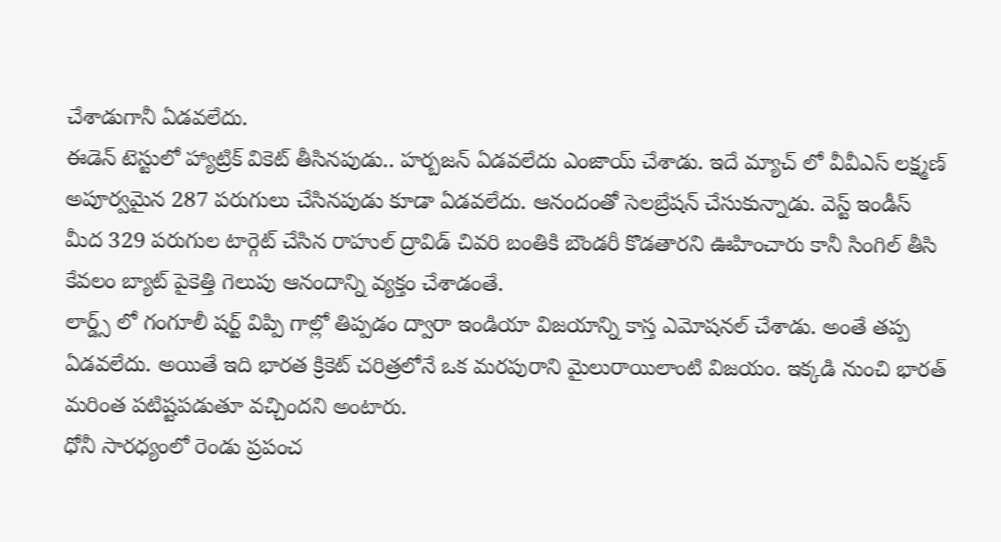చేశాడుగానీ ఏడవలేదు.
ఈడెన్ టెస్టులో హ్యాట్రిక్ వికెట్ తీసినపుడు.. హర్బజన్ ఏడవలేదు ఎంజాయ్ చేశాడు. ఇదే మ్యాచ్ లో వీవీఎస్ లక్ష్మణ్ అపూర్వమైన 287 పరుగులు చేసినపుడు కూడా ఏడవలేదు. ఆనందంతో సెలబ్రేషన్ చేసుకున్నాడు. వెస్ట్ ఇండీస్ మీద 329 పరుగుల టార్గెట్ చేసిన రాహుల్ ద్రావిడ్ చివరి బంతికి బౌండరీ కొడతారని ఊహించారు కానీ సింగిల్ తీసి కేవలం బ్యాట్ పైకెత్తి గెలుపు ఆనందాన్ని వ్యక్తం చేశాడంతే.
లార్డ్స్ లో గంగూలీ షర్ట్ విప్పి గాల్లో తిప్పడం ద్వారా ఇండియా విజయాన్ని కాస్త ఎమోషనల్ చేశాడు. అంతే తప్ప ఏడవలేదు. అయితే ఇది భారత క్రికెట్ చరిత్రలోనే ఒక మరపురాని మైలురాయిలాంటి విజయం. ఇక్కడి నుంచి భారత్ మరింత పటిష్టపడుతూ వచ్చిందని అంటారు.
ధోనీ సారధ్యంలో రెండు ప్రపంచ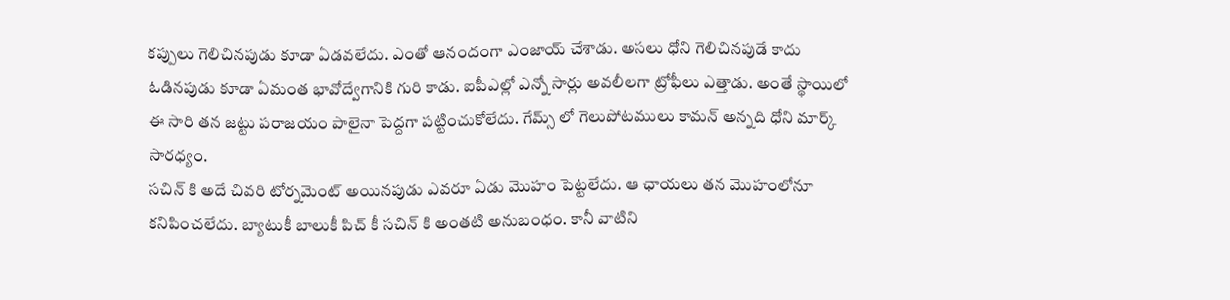కప్పులు గెలిచినపుడు కూడా ఏడవలేదు. ఎంతో ఆనందంగా ఎంజాయ్ చేశాడు. అసలు ధోని గెలిచినపుడే కాదు ఓడినపుడు కూడా ఏమంత భావోద్వేగానికి గురి కాడు. ఐపీఎల్లో ఎన్నో సార్లు అవలీలగా ట్రోఫీలు ఎత్తాడు. అంతే స్థాయిలో ఈ సారి తన జట్టు పరాజయం పాలైనా పెద్దగా పట్టించుకోలేదు. గేమ్స్ లో గెలుపోటములు కామన్ అన్నది ధోని మార్క్ సారధ్యం.
సచిన్ కి అదే చివరి టోర్నమెంట్ అయినపుడు ఎవరూ ఏడు మొహం పెట్టలేదు. ఆ ఛాయలు తన మొహంలోనూ కనిపించలేదు. బ్యాటుకీ బాలుకీ పిచ్ కీ సచిన్ కి అంతటి అనుబంధం. కానీ వాటిని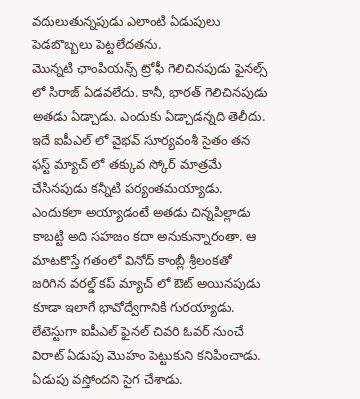వదులుతున్నపుడు ఎలాంటి ఏడుపులు పెడబొబ్బలు పెట్టలేదతను.
మొన్నటి ఛాంపియన్స్ ట్రోఫీ గెలిచినపుడు ఫైనల్స్ లో సిరాజ్ ఏడవలేదు. కానీ, భారత్ గెలిచినపుడు అతడు ఏడ్చాడు. ఎందుకు ఏడ్చాడన్నది తెలీదు.
ఇదే ఐపీఎల్ లో వైభవ్ సూర్యవంశీ సైతం తన ఫస్ట్ మ్యాచ్ లో తక్కువ స్కోర్ మాత్రమే చేసినపుడు కన్నీటి పర్యంతమయ్యాడు. ఎందుకలా అయ్యాడంటే అతడు చిన్నపిల్లాడు కాబట్టి అది సహజం కదా అనుకున్నారంతా. ఆ మాటకొస్తే గతంలో వినోద్ కాంబ్లీ శ్రీలంకతో జరిగిన వరల్డ్ కప్ మ్యాచ్ లో ఔట్ అయినపుడు కూడా ఇలాగే భావోద్వేగానికి గురయ్యాడు.
లేటెస్టుగా ఐపీఎల్ ఫైనల్ చివరి ఓవర్ నుంచే విరాట్ ఏడుపు మొహం పెట్టుకుని కనిపించాడు. ఏడుపు వస్తోందని సైగ చేశాడు.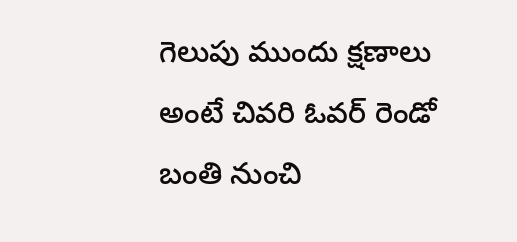గెలుపు ముందు క్షణాలు అంటే చివరి ఓవర్ రెండో బంతి నుంచి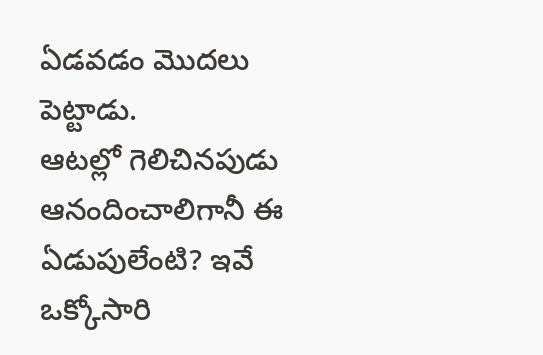ఏడవడం మొదలు పెట్టాడు.
ఆటల్లో గెలిచినపుడు ఆనందించాలిగానీ ఈ ఏడుపులేంటి? ఇవే ఒక్కోసారి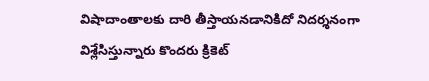విషాదాంతాలకు దారి తీస్తాయనడానికిదో నిదర్శనంగా విశ్లేసిస్తున్నారు కొందరు క్రికెట్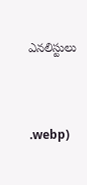ఎనలిస్టులు



.webp)